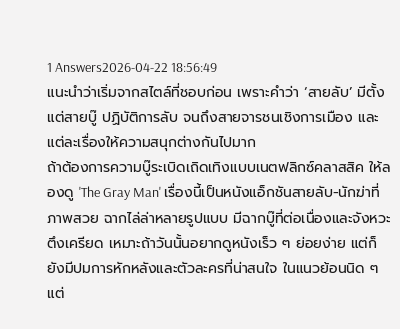1 Answers2026-04-22 18:56:49
แนะนำว่าเริ่มจากสไตล์ที่ชอบก่อน เพราะคำว่า ‘สายลับ’ มีตั้งแต่สายบู๊ ปฏิบัติการลับ จนถึงสายจารชนเชิงการเมือง และแต่ละเรื่องให้ความสนุกต่างกันไปมาก
ถ้าต้องการความบู๊ระเบิดเถิดเทิงแบบเนตฟลิกซ์คลาสสิค ให้ลองดู 'The Gray Man' เรื่องนี้เป็นหนังแอ็กชันสายลับ-นักฆ่าที่ภาพสวย ฉากไล่ล่าหลายรูปแบบ มีฉากบู๊ที่ต่อเนื่องและจังหวะตึงเครียด เหมาะถ้าวันนั้นอยากดูหนังเร็ว ๆ ย่อยง่าย แต่ก็ยังมีปมการหักหลังและตัวละครที่น่าสนใจ ในแนวย้อนนิด ๆ แต่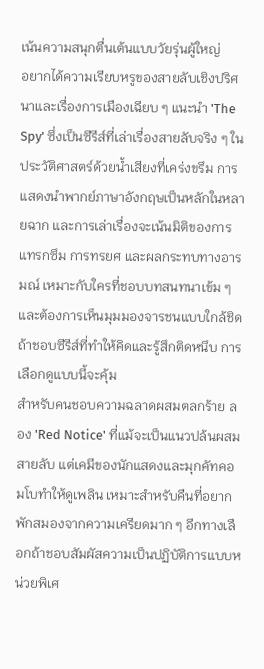เน้นความสนุกตื่นเต้นแบบวัยรุ่นผู้ใหญ่
อยากได้ความเรียบหรูของสายลับเชิงปริศนาและเรื่องการเมืองเฉียบ ๆ แนะนำ 'The Spy' ซึ่งเป็นซีรีส์ที่เล่าเรื่องสายลับจริง ๆ ในประวัติศาสตร์ด้วยน้ำเสียงที่เคร่งขรึม การแสดงนำพากย์ภาษาอังกฤษเป็นหลักในหลายฉาก และการเล่าเรื่องจะเน้นมิติของการแทรกซึม การทรยศ และผลกระทบทางอารมณ์ เหมาะกับใครที่ชอบบทสนทนาเข้ม ๆ และต้องการเห็นมุมมองจารชนแบบใกล้ชิด ถ้าชอบซีรีส์ที่ทำให้คิดและรู้สึกติดหนึบ การเลือกดูแบบนี้จะคุ้ม
สำหรับคนชอบความฉลาดผสมตลกร้าย ลอง 'Red Notice' ที่แม้จะเป็นแนวปล้นผสมสายลับ แต่เคมีของนักแสดงและมุกคัทคอมโบทำให้ดูเพลิน เหมาะสำหรับคืนที่อยากพักสมองจากความเครียดมาก ๆ อีกทางเลือกถ้าชอบสัมผัสความเป็นปฏิบัติการแบบหน่วยพิเศ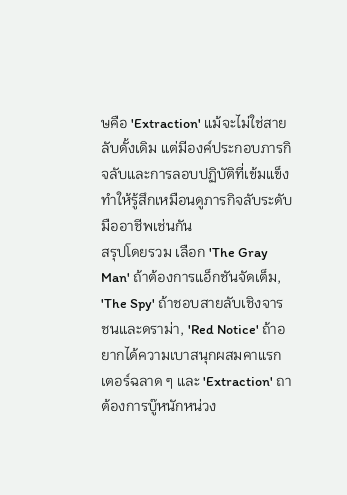ษคือ 'Extraction' แม้จะไม่ใช่สายลับดั้งเดิม แต่มีองค์ประกอบภารกิจลับและการลอบปฏิบัติที่เข้มแข็ง ทำให้รู้สึกเหมือนดูภารกิจลับระดับมืออาชีพเช่นกัน
สรุปโดยรวม เลือก 'The Gray Man' ถ้าต้องการแอ็กชันจัดเต็ม, 'The Spy' ถ้าชอบสายลับเชิงจารชนและดราม่า, 'Red Notice' ถ้าอยากได้ความเบาสนุกผสมคาแรกเตอร์ฉลาด ๆ และ 'Extraction' ถาต้องการบู๊หนักหน่วง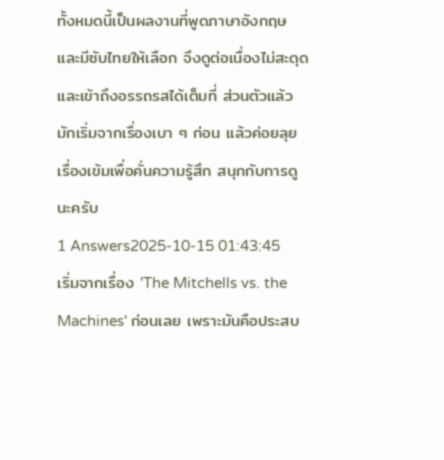ทั้งหมดนี้เป็นผลงานที่พูดภาษาอังกฤษและมีซับไทยให้เลือก จึงดูต่อเนื่องไม่สะดุดและเข้าถึงอรรถรสได้เต็มที่ ส่วนตัวแล้วมักเริ่มจากเรื่องเบา ๆ ก่อน แล้วค่อยลุยเรื่องเข้มเพื่อคั่นความรู้สึก สนุกกับการดูนะครับ
1 Answers2025-10-15 01:43:45
เริ่มจากเรื่อง 'The Mitchells vs. the Machines' ก่อนเลย เพราะมันคือประสบ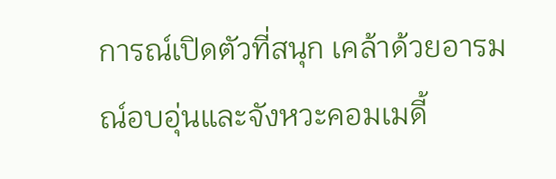การณ์เปิดตัวที่สนุก เคล้าด้วยอารมณ์อบอุ่นและจังหวะคอมเมดี้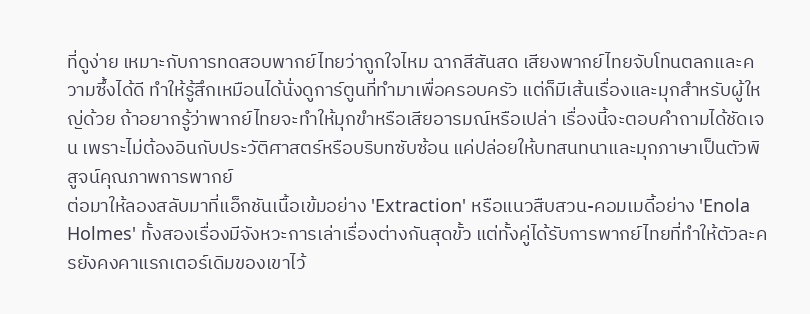ที่ดูง่าย เหมาะกับการทดสอบพากย์ไทยว่าถูกใจไหม ฉากสีสันสด เสียงพากย์ไทยจับโทนตลกและความซึ้งได้ดี ทำให้รู้สึกเหมือนได้นั่งดูการ์ตูนที่ทำมาเพื่อครอบครัว แต่ก็มีเส้นเรื่องและมุกสำหรับผู้ใหญ่ด้วย ถ้าอยากรู้ว่าพากย์ไทยจะทำให้มุกขำหรือเสียอารมณ์หรือเปล่า เรื่องนี้จะตอบคำถามได้ชัดเจน เพราะไม่ต้องอินกับประวัติศาสตร์หรือบริบทซับซ้อน แค่ปล่อยให้บทสนทนาและมุกภาษาเป็นตัวพิสูจน์คุณภาพการพากย์
ต่อมาให้ลองสลับมาที่แอ็กชันเนื้อเข้มอย่าง 'Extraction' หรือแนวสืบสวน-คอมเมดี้อย่าง 'Enola Holmes' ทั้งสองเรื่องมีจังหวะการเล่าเรื่องต่างกันสุดขั้ว แต่ทั้งคู่ได้รับการพากย์ไทยที่ทำให้ตัวละครยังคงคาแรกเตอร์เดิมของเขาไว้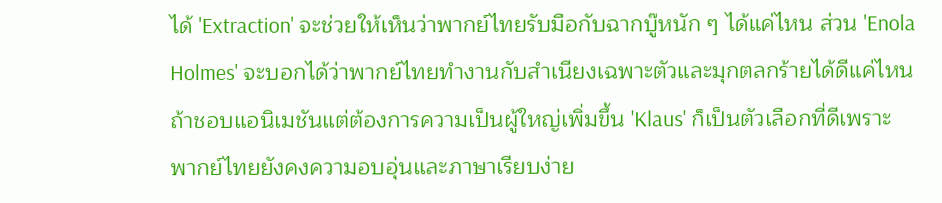ได้ 'Extraction' จะช่วยให้เห็นว่าพากย์ไทยรับมือกับฉากบู๊หนัก ๆ ได้แค่ไหน ส่วน 'Enola Holmes' จะบอกได้ว่าพากย์ไทยทำงานกับสำเนียงเฉพาะตัวและมุกตลกร้ายได้ดีแค่ไหน ถ้าชอบแอนิเมชันแต่ต้องการความเป็นผู้ใหญ่เพิ่มขึ้น 'Klaus' ก็เป็นตัวเลือกที่ดีเพราะพากย์ไทยยังคงความอบอุ่นและภาษาเรียบง่าย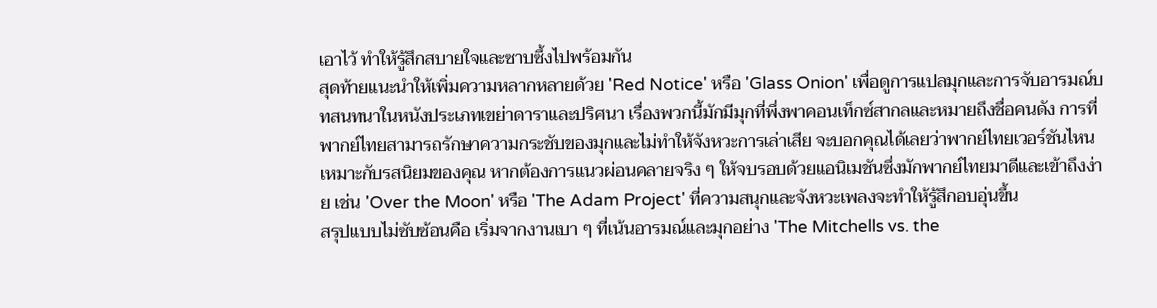เอาไว้ ทำให้รู้สึกสบายใจและซาบซึ้งไปพร้อมกัน
สุดท้ายแนะนำให้เพิ่มความหลากหลายด้วย 'Red Notice' หรือ 'Glass Onion' เพื่อดูการแปลมุกและการจับอารมณ์บทสนทนาในหนังประเภทเขย่าดาราและปริศนา เรื่องพวกนี้มักมีมุกที่พึ่งพาคอนเท็กซ์สากลและหมายถึงชื่อคนดัง การที่พากย์ไทยสามารถรักษาความกระชับของมุกและไม่ทำให้จังหวะการเล่าเสีย จะบอกคุณได้เลยว่าพากย์ไทยเวอร์ชันไหนเหมาะกับรสนิยมของคุณ หากต้องการแนวผ่อนคลายจริง ๆ ให้จบรอบด้วยแอนิเมชันซึ่งมักพากย์ไทยมาดีและเข้าถึงง่าย เช่น 'Over the Moon' หรือ 'The Adam Project' ที่ความสนุกและจังหวะเพลงจะทำให้รู้สึกอบอุ่นขึ้น
สรุปแบบไม่ซับซ้อนคือ เริ่มจากงานเบา ๆ ที่เน้นอารมณ์และมุกอย่าง 'The Mitchells vs. the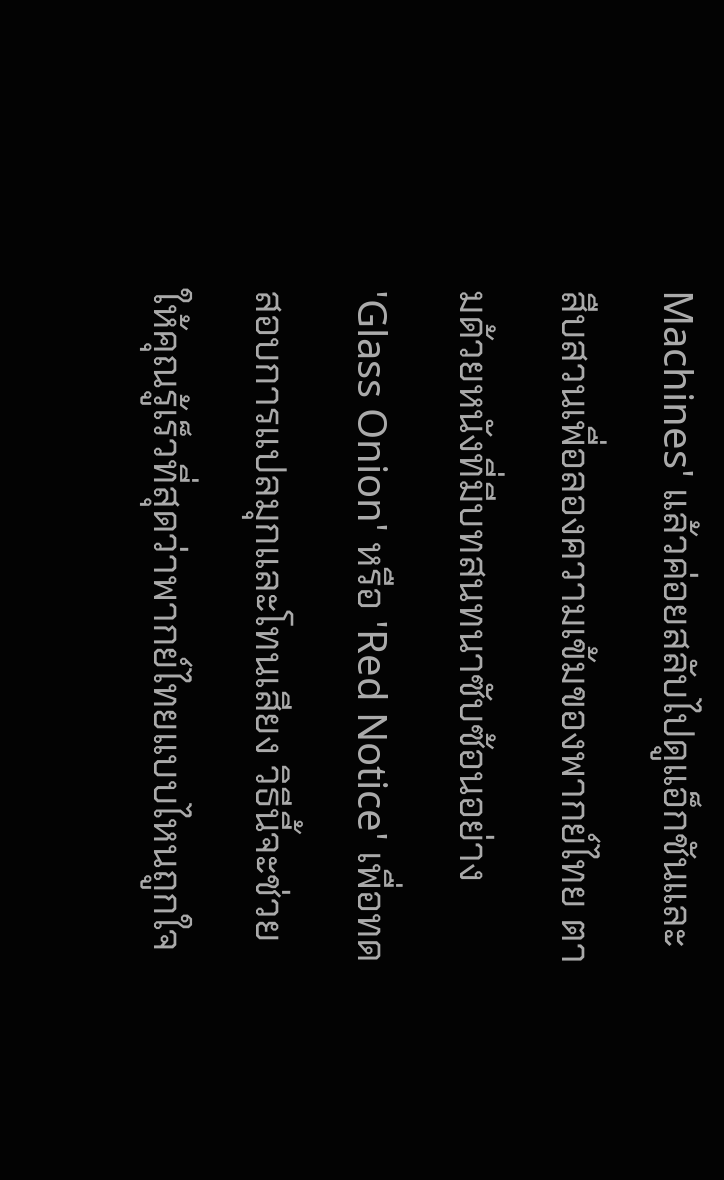Machines' แล้วค่อยสลับไปดูแอ็กชันและสืบสวนเพื่อลองความเข้มของพากย์ไทย ตามด้วยหนังที่มีบทสนทนาซับซ้อนอย่าง 'Glass Onion' หรือ 'Red Notice' เพื่อทดสอบการแปลมุกและโทนเสียง วิธีนี้จะช่วยให้คุณรู้เร็วที่สุดว่าพากย์ไทยแบบไหนถูกใจ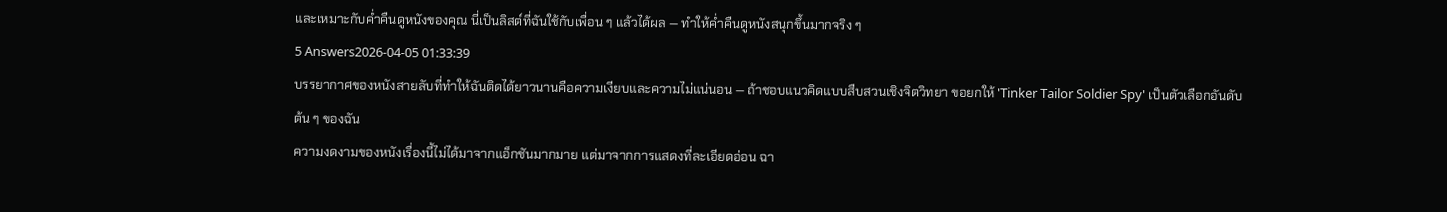และเหมาะกับค่ำคืนดูหนังของคุณ นี่เป็นลิสต์ที่ฉันใช้กับเพื่อน ๆ แล้วได้ผล — ทำให้ค่ำคืนดูหนังสนุกขึ้นมากจริง ๆ
5 Answers2026-04-05 01:33:39
บรรยากาศของหนังสายลับที่ทำให้ฉันติดได้ยาวนานคือความเงียบและความไม่แน่นอน — ถ้าชอบแนวคิดแบบสืบสวนเชิงจิตวิทยา ขอยกให้ 'Tinker Tailor Soldier Spy' เป็นตัวเลือกอันดับต้น ๆ ของฉัน
ความงดงามของหนังเรื่องนี้ไม่ได้มาจากแอ็กชันมากมาย แต่มาจากการแสดงที่ละเอียดอ่อน ฉา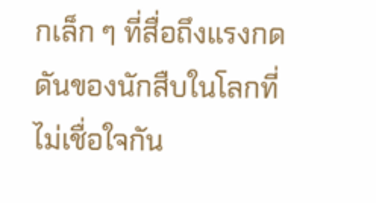กเล็ก ๆ ที่สื่อถึงแรงกดดันของนักสืบในโลกที่ไม่เชื่อใจกัน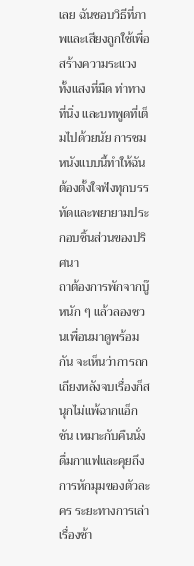เลย ฉันชอบวิธีที่ภาพและเสียงถูกใช้เพื่อสร้างความระแวง ทั้งแสงที่มืด ท่าทางที่นิ่ง และบทพูดที่เต็มไปด้วยนัย การชมหนังแบบนี้ทำให้ฉันต้องตั้งใจฟังทุกบรรทัดและพยายามประกอบชิ้นส่วนของปริศนา
ถาต้องการพักจากบู๊หนัก ๆ แล้วลองชวนเพื่อนมาดูพร้อมกัน จะเห็นว่าการถกเถียงหลังจบเรื่องก็สนุกไม่แพ้ฉากแอ็กชัน เหมาะกับคืนนั่งดื่มกาแฟและคุยถึงการหักมุมของตัวละคร ระยะทางการเล่าเรื่องช้า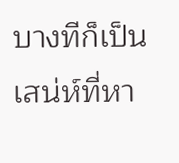บางทีก็เป็นเสน่ห์ที่หา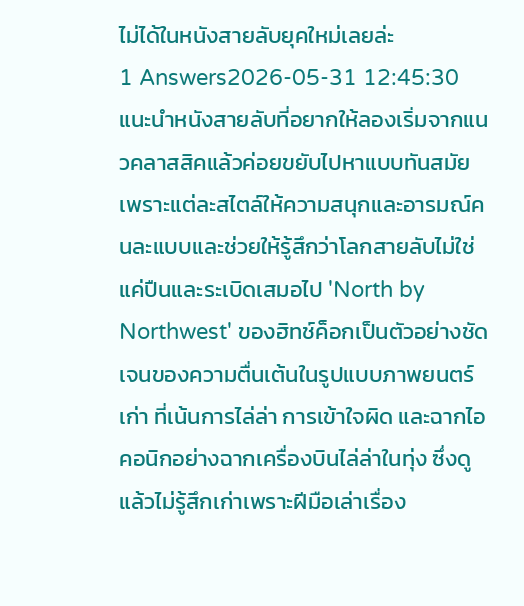ไม่ได้ในหนังสายลับยุคใหม่เลยล่ะ
1 Answers2026-05-31 12:45:30
แนะนำหนังสายลับที่อยากให้ลองเริ่มจากแนวคลาสสิคแล้วค่อยขยับไปหาแบบทันสมัย เพราะแต่ละสไตล์ให้ความสนุกและอารมณ์คนละแบบและช่วยให้รู้สึกว่าโลกสายลับไม่ใช่แค่ปืนและระเบิดเสมอไป 'North by Northwest' ของฮิทช์ค็อกเป็นตัวอย่างชัดเจนของความตื่นเต้นในรูปแบบภาพยนตร์เก่า ที่เน้นการไล่ล่า การเข้าใจผิด และฉากไอคอนิกอย่างฉากเครื่องบินไล่ล่าในทุ่ง ซึ่งดูแล้วไม่รู้สึกเก่าเพราะฝีมือเล่าเรื่อง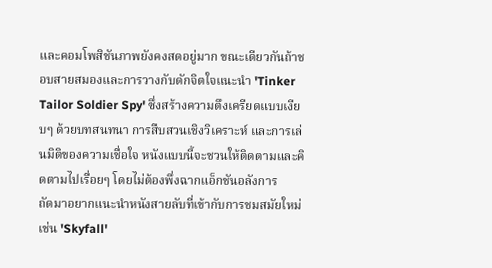และคอมโพสิชันภาพยังคงสดอยู่มาก ขณะเดียวกันถ้าชอบสายสมองและการวางกับดักจิตใจแนะนำ 'Tinker Tailor Soldier Spy' ซึ่งสร้างความตึงเครียดแบบเงียบๆ ด้วยบทสนทนา การสืบสวนเชิงวิเคราะห์ และการเล่นมิติของความเชื่อใจ หนังแบบนี้จะชวนให้ติดตามและคิดตามไปเรื่อยๆ โดยไม่ต้องพึ่งฉากแอ็กชันอลังการ
ถัดมาอยากแนะนำหนังสายลับที่เข้ากับการชมสมัยใหม่ เช่น 'Skyfall'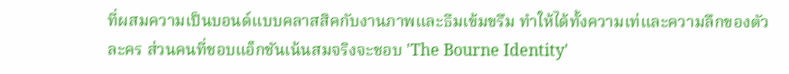ที่ผสมความเป็นบอนด์แบบคลาสสิคกับงานภาพและธีมเข้มขรึม ทำให้ได้ทั้งความเท่และความลึกของตัวละคร ส่วนคนที่ชอบแอ็กชันเน้นสมจริงจะชอบ 'The Bourne Identity'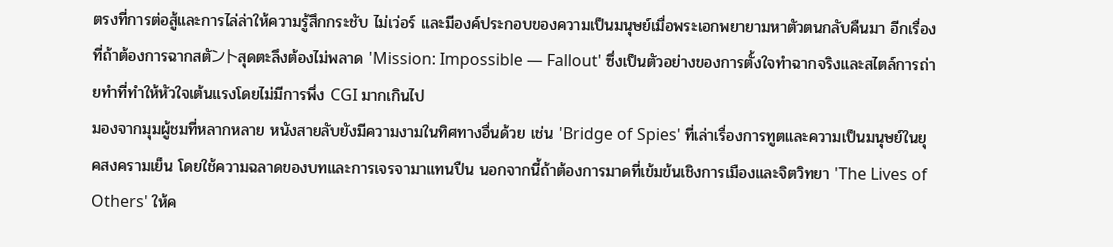ตรงที่การต่อสู้และการไล่ล่าให้ความรู้สึกกระชับ ไม่เว่อร์ และมีองค์ประกอบของความเป็นมนุษย์เมื่อพระเอกพยายามหาตัวตนกลับคืนมา อีกเรื่องที่ถ้าต้องการฉากสตัントสุดตะลึงต้องไม่พลาด 'Mission: Impossible — Fallout' ซึ่งเป็นตัวอย่างของการตั้งใจทำฉากจริงและสไตล์การถ่ายทำที่ทำให้หัวใจเต้นแรงโดยไม่มีการพึ่ง CGI มากเกินไป
มองจากมุมผู้ชมที่หลากหลาย หนังสายลับยังมีความงามในทิศทางอื่นด้วย เช่น 'Bridge of Spies' ที่เล่าเรื่องการทูตและความเป็นมนุษย์ในยุคสงครามเย็น โดยใช้ความฉลาดของบทและการเจรจามาแทนปืน นอกจากนี้ถ้าต้องการมาดที่เข้มข้นเชิงการเมืองและจิตวิทยา 'The Lives of Others' ให้ค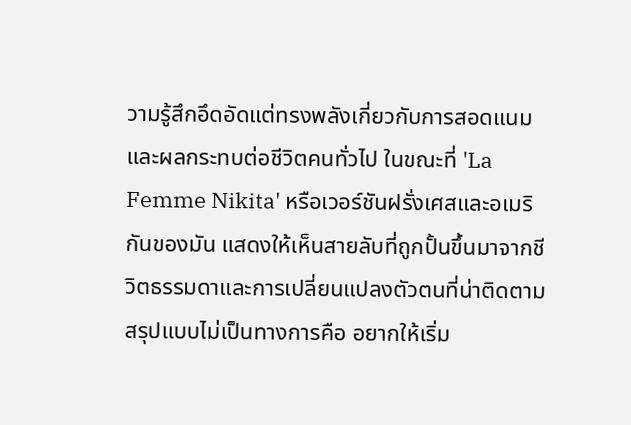วามรู้สึกอึดอัดแต่ทรงพลังเกี่ยวกับการสอดแนมและผลกระทบต่อชีวิตคนทั่วไป ในขณะที่ 'La Femme Nikita' หรือเวอร์ชันฝรั่งเศสและอเมริกันของมัน แสดงให้เห็นสายลับที่ถูกปั้นขึ้นมาจากชีวิตธรรมดาและการเปลี่ยนแปลงตัวตนที่น่าติดตาม
สรุปแบบไม่เป็นทางการคือ อยากให้เริ่ม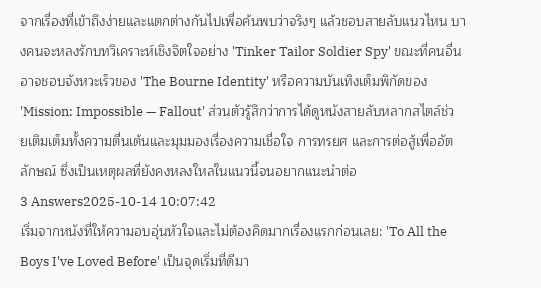จากเรื่องที่เข้าถึงง่ายและแตกต่างกันไปเพื่อค้นพบว่าจริงๆ แล้วชอบสายลับแนวไหน บางคนจะหลงรักบทวิเคราะห์เชิงจิตใจอย่าง 'Tinker Tailor Soldier Spy' ขณะที่คนอื่นอาจชอบจังหวะเร็วของ 'The Bourne Identity' หรือความบันเทิงเต็มพิกัดของ 'Mission: Impossible — Fallout' ส่วนตัวรู้สึกว่าการได้ดูหนังสายลับหลากสไตล์ช่วยเติมเต็มทั้งความตื่นเต้นและมุมมองเรื่องความเชื่อใจ การทรยศ และการต่อสู้เพื่ออัตลักษณ์ ซึ่งเป็นเหตุผลที่ยังคงหลงใหลในแนวนี้จนอยากแนะนำต่อ
3 Answers2025-10-14 10:07:42
เริ่มจากหนังที่ให้ความอบอุ่นหัวใจและไม่ต้องคิดมากเรื่องแรกก่อนเลย: 'To All the Boys I've Loved Before' เป็นจุดเริ่มที่ดีมา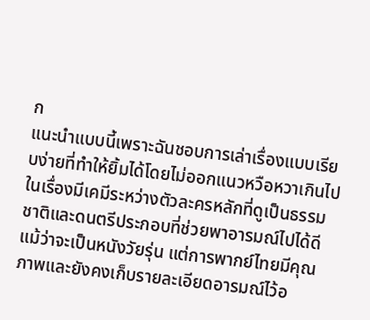ก
แนะนำแบบนี้เพราะฉันชอบการเล่าเรื่องแบบเรียบง่ายที่ทำให้ยิ้มได้โดยไม่ออกแนวหวือหวาเกินไป ในเรื่องมีเคมีระหว่างตัวละครหลักที่ดูเป็นธรรมชาติและดนตรีประกอบที่ช่วยพาอารมณ์ไปได้ดี แม้ว่าจะเป็นหนังวัยรุ่น แต่การพากย์ไทยมีคุณภาพและยังคงเก็บรายละเอียดอารมณ์ไว้อ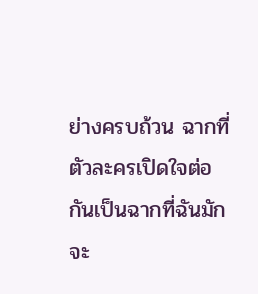ย่างครบถ้วน ฉากที่ตัวละครเปิดใจต่อกันเป็นฉากที่ฉันมักจะ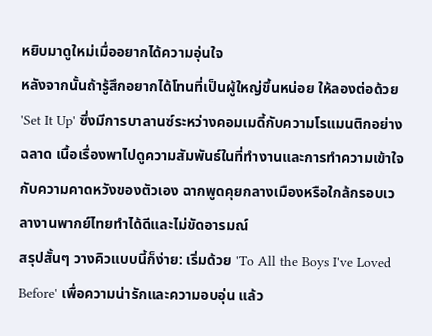หยิบมาดูใหม่เมื่ออยากได้ความอุ่นใจ
หลังจากนั้นถ้ารู้สึกอยากได้โทนที่เป็นผู้ใหญ่ขึ้นหน่อย ให้ลองต่อด้วย 'Set It Up' ซึ่งมีการบาลานซ์ระหว่างคอมเมดี้กับความโรแมนติกอย่างฉลาด เนื้อเรื่องพาไปดูความสัมพันธ์ในที่ทำงานและการทำความเข้าใจกับความคาดหวังของตัวเอง ฉากพูดคุยกลางเมืองหรือใกล้กรอบเวลางานพากย์ไทยทำได้ดีและไม่ขัดอารมณ์
สรุปสั้นๆ วางคิวแบบนี้ก็ง่าย: เริ่มด้วย 'To All the Boys I've Loved Before' เพื่อความน่ารักและความอบอุ่น แล้ว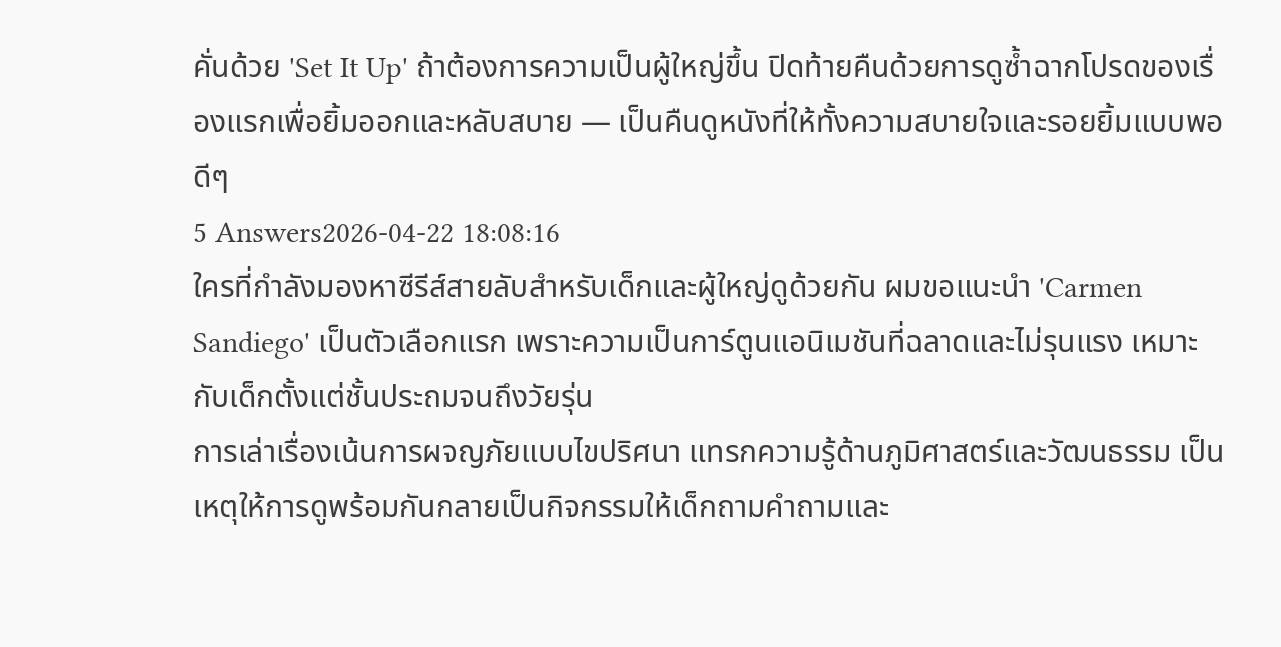คั่นด้วย 'Set It Up' ถ้าต้องการความเป็นผู้ใหญ่ขึ้น ปิดท้ายคืนด้วยการดูซ้ำฉากโปรดของเรื่องแรกเพื่อยิ้มออกและหลับสบาย — เป็นคืนดูหนังที่ให้ทั้งความสบายใจและรอยยิ้มแบบพอดีๆ
5 Answers2026-04-22 18:08:16
ใครที่กำลังมองหาซีรีส์สายลับสำหรับเด็กและผู้ใหญ่ดูด้วยกัน ผมขอแนะนำ 'Carmen Sandiego' เป็นตัวเลือกแรก เพราะความเป็นการ์ตูนแอนิเมชันที่ฉลาดและไม่รุนแรง เหมาะกับเด็กตั้งแต่ชั้นประถมจนถึงวัยรุ่น
การเล่าเรื่องเน้นการผจญภัยแบบไขปริศนา แทรกความรู้ด้านภูมิศาสตร์และวัฒนธรรม เป็นเหตุให้การดูพร้อมกันกลายเป็นกิจกรรมให้เด็กถามคำถามและ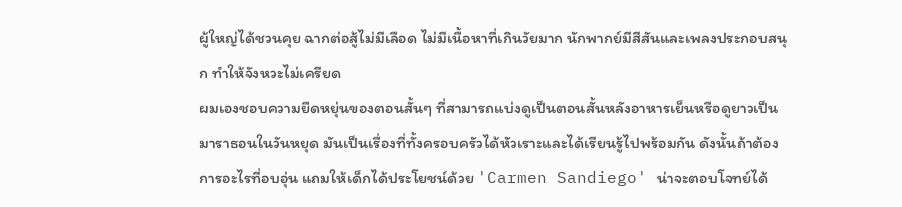ผู้ใหญ่ได้ชวนคุย ฉากต่อสู้ไม่มีเลือด ไม่มีเนื้อหาที่เกินวัยมาก นักพากย์มีสีสันและเพลงประกอบสนุก ทำให้จังหวะไม่เครียด
ผมเองชอบความยืดหยุ่นของตอนสั้นๆ ที่สามารถแบ่งดูเป็นตอนสั้นหลังอาหารเย็นหรือดูยาวเป็นมาราธอนในวันหยุด มันเป็นเรื่องที่ทั้งครอบครัวได้หัวเราะและได้เรียนรู้ไปพร้อมกัน ดังนั้นถ้าต้องการอะไรที่อบอุ่น แถมให้เด็กได้ประโยชน์ด้วย 'Carmen Sandiego' น่าจะตอบโจทย์ได้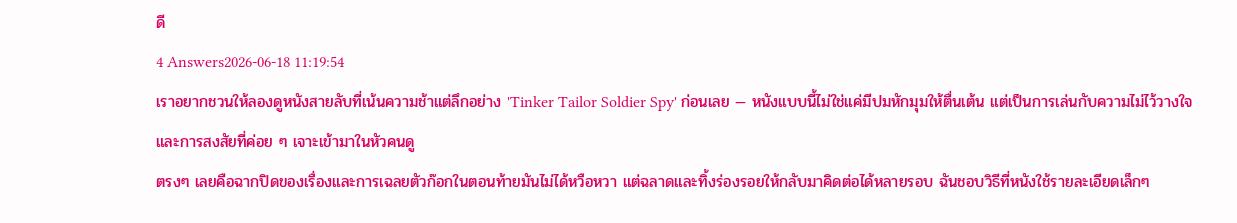ดี
4 Answers2026-06-18 11:19:54
เราอยากชวนให้ลองดูหนังสายลับที่เน้นความช้าแต่ลึกอย่าง 'Tinker Tailor Soldier Spy' ก่อนเลย — หนังแบบนี้ไม่ใช่แค่มีปมหักมุมให้ตื่นเต้น แต่เป็นการเล่นกับความไม่ไว้วางใจและการสงสัยที่ค่อย ๆ เจาะเข้ามาในหัวคนดู
ตรงๆ เลยคือฉากปิดของเรื่องและการเฉลยตัวก๊อกในตอนท้ายมันไม่ได้หวือหวา แต่ฉลาดและทิ้งร่องรอยให้กลับมาคิดต่อได้หลายรอบ ฉันชอบวิธีที่หนังใช้รายละเอียดเล็กๆ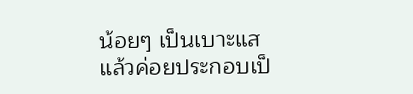น้อยๆ เป็นเบาะแส แล้วค่อยประกอบเป็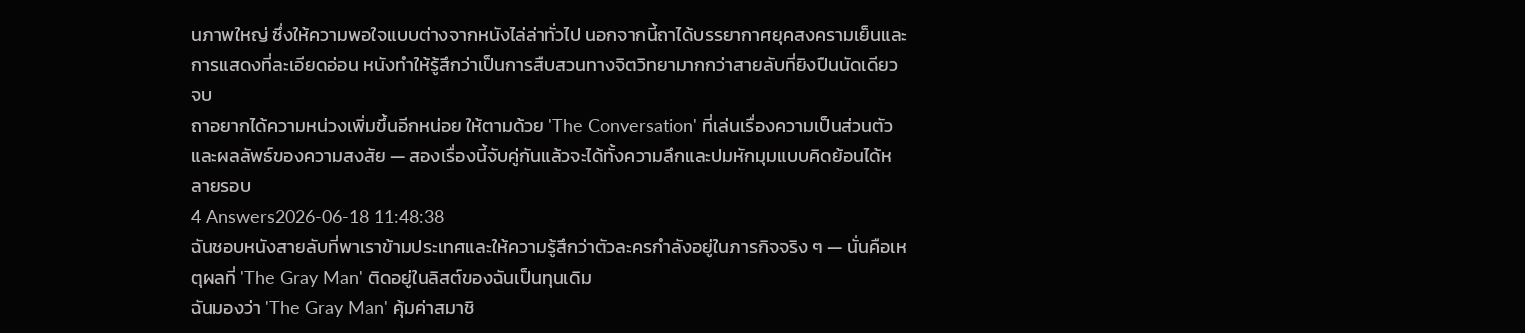นภาพใหญ่ ซึ่งให้ความพอใจแบบต่างจากหนังไล่ล่าทั่วไป นอกจากนี้ถาได้บรรยากาศยุคสงครามเย็นและการแสดงที่ละเอียดอ่อน หนังทำให้รู้สึกว่าเป็นการสืบสวนทางจิตวิทยามากกว่าสายลับที่ยิงปืนนัดเดียวจบ
ถาอยากได้ความหน่วงเพิ่มขึ้นอีกหน่อย ให้ตามด้วย 'The Conversation' ที่เล่นเรื่องความเป็นส่วนตัวและผลลัพธ์ของความสงสัย — สองเรื่องนี้จับคู่กันแล้วจะได้ทั้งความลึกและปมหักมุมแบบคิดย้อนได้หลายรอบ
4 Answers2026-06-18 11:48:38
ฉันชอบหนังสายลับที่พาเราข้ามประเทศและให้ความรู้สึกว่าตัวละครกำลังอยู่ในภารกิจจริง ๆ — นั่นคือเหตุผลที่ 'The Gray Man' ติดอยู่ในลิสต์ของฉันเป็นทุนเดิม
ฉันมองว่า 'The Gray Man' คุ้มค่าสมาชิ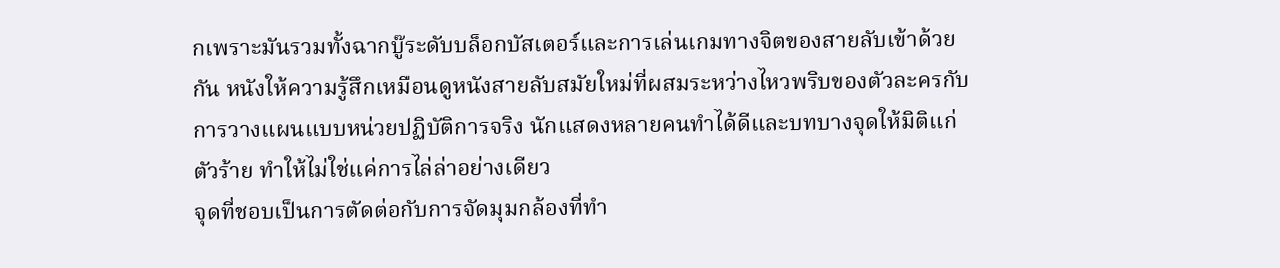กเพราะมันรวมทั้งฉากบู๊ระดับบล็อกบัสเตอร์และการเล่นเกมทางจิตของสายลับเข้าด้วยกัน หนังให้ความรู้สึกเหมือนดูหนังสายลับสมัยใหม่ที่ผสมระหว่างไหวพริบของตัวละครกับการวางแผนแบบหน่วยปฏิบัติการจริง นักแสดงหลายคนทำได้ดีและบทบางจุดให้มิติแก่ตัวร้าย ทำให้ไม่ใช่แค่การไล่ล่าอย่างเดียว
จุดที่ชอบเป็นการตัดต่อกับการจัดมุมกล้องที่ทำ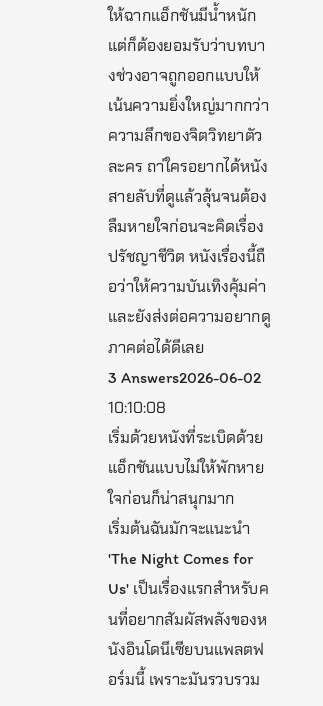ให้ฉากแอ็กชันมีน้ำหนัก แต่ก็ต้องยอมรับว่าบทบางช่วงอาจถูกออกแบบให้เน้นความยิ่งใหญ่มากกว่าความลึกของจิตวิทยาตัวละคร ถา่ใครอยากได้หนังสายลับที่ดูแล้วลุ้นจนต้องลืมหายใจก่อนจะคิดเรื่องปรัชญาชีวิต หนังเรื่องนี้ถือว่าให้ความบันเทิงคุ้มค่า และยังส่งต่อความอยากดูภาคต่อได้ดีเลย
3 Answers2026-06-02 10:10:08
เริ่มด้วยหนังที่ระเบิดด้วยแอ็กชันแบบไม่ให้พักหายใจก่อนก็น่าสนุกมาก
เริ่มต้นฉันมักจะแนะนำ 'The Night Comes for Us' เป็นเรื่องแรกสำหรับคนที่อยากสัมผัสพลังของหนังอินโดนีเซียบนแพลตฟอร์มนี้ เพราะมันรวบรวม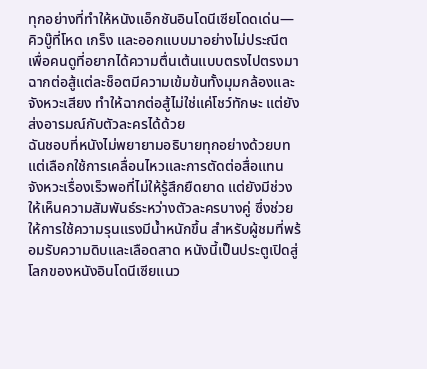ทุกอย่างที่ทำให้หนังแอ็กชันอินโดนีเซียโดดเด่น—คิวบู๊ที่โหด เกร็ง และออกแบบมาอย่างไม่ประณีต เพื่อคนดูที่อยากได้ความตื่นเต้นแบบตรงไปตรงมา ฉากต่อสู้แต่ละช็อตมีความเข้มข้นทั้งมุมกล้องและจังหวะเสียง ทำให้ฉากต่อสู้ไม่ใช่แค่โชว์ทักษะ แต่ยังส่งอารมณ์กับตัวละครได้ด้วย
ฉันชอบที่หนังไม่พยายามอธิบายทุกอย่างด้วยบท แต่เลือกใช้การเคลื่อนไหวและการตัดต่อสื่อแทน จังหวะเรื่องเร็วพอที่ไม่ให้รู้สึกยืดยาด แต่ยังมีช่วงให้เห็นความสัมพันธ์ระหว่างตัวละครบางคู่ ซึ่งช่วยให้การใช้ความรุนแรงมีน้ำหนักขึ้น สำหรับผู้ชมที่พร้อมรับความดิบและเลือดสาด หนังนี้เป็นประตูเปิดสู่โลกของหนังอินโดนีเซียแนว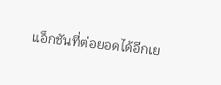แอ็กชันที่ต่อยอดได้อีกเย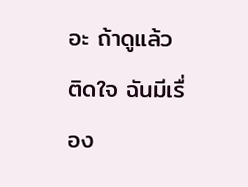อะ ถ้าดูแล้วติดใจ ฉันมีเรื่อง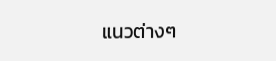แนวต่างๆ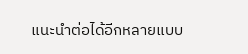แนะนำต่อได้อีกหลายแบบ